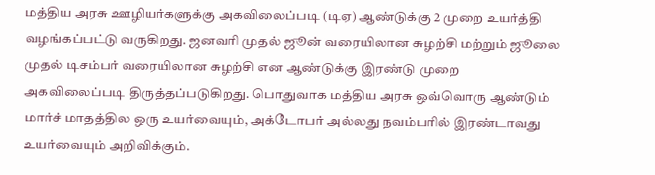மத்திய அரசு ஊழியர்களுக்கு அகவிலைப்படி (டிஏ) ஆண்டுக்கு 2 முறை உயர்த்தி வழங்கப்பட்டு வருகிறது. ஜனவரி முதல் ஜூன் வரையிலான சுழற்சி மற்றும் ஜூலை முதல் டிசம்பர் வரையிலான சுழற்சி என ஆண்டுக்கு இரண்டு முறை அகவிலைப்படி திருத்தப்படுகிறது. பொதுவாக மத்திய அரசு ஒவ்வொரு ஆண்டும் மார்ச் மாதத்தில ஒரு உயர்வையும், அக்டோபர் அல்லது நவம்பரில் இரண்டாவது உயர்வையும் அறிவிக்கும்.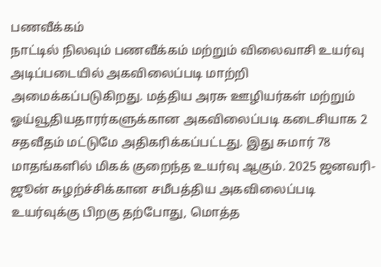பணவீக்கம்
நாட்டில் நிலவும் பணவீக்கம் மற்றும் விலைவாசி உயர்வு அடிப்படையில் அகவிலைப்படி மாற்றி அமைக்கப்படுகிறது. மத்திய அரசு ஊழியர்கள் மற்றும் ஓய்வூதியதாரர்களுக்கான அகவிலைப்படி கடைசியாக 2 சதவீதம் மட்டுமே அதிகரிக்கப்பட்டது. இது சுமார் 78 மாதங்களில் மிகக் குறைந்த உயர்வு ஆகும். 2025 ஜனவரி-ஜூன் சுழற்ச்சிக்கான சமீபத்திய அகவிலைப்படி உயர்வுக்கு பிறகு தற்போது, மொத்த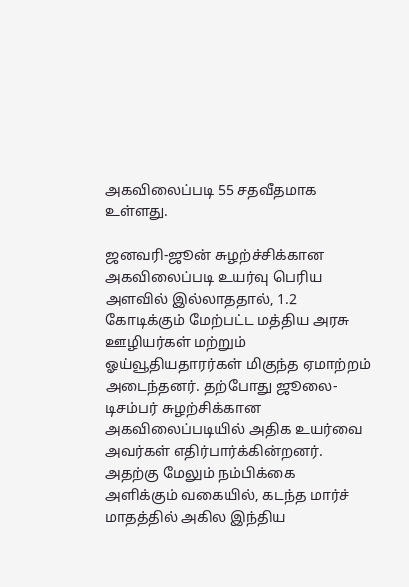அகவிலைப்படி 55 சதவீதமாக உள்ளது.

ஜனவரி-ஜூன் சுழற்ச்சிக்கான அகவிலைப்படி உயர்வு பெரிய அளவில் இல்லாததால், 1.2 கோடிக்கும் மேற்பட்ட மத்திய அரசு ஊழியர்கள் மற்றும் ஓய்வூதியதாரர்கள் மிகுந்த ஏமாற்றம் அடைந்தனர். தற்போது ஜூலை-டிசம்பர் சுழற்சிக்கான அகவிலைப்படியில் அதிக உயர்வை அவர்கள் எதிர்பார்க்கின்றனர். அதற்கு மேலும் நம்பிக்கை அளிக்கும் வகையில், கடந்த மார்ச் மாதத்தில் அகில இந்திய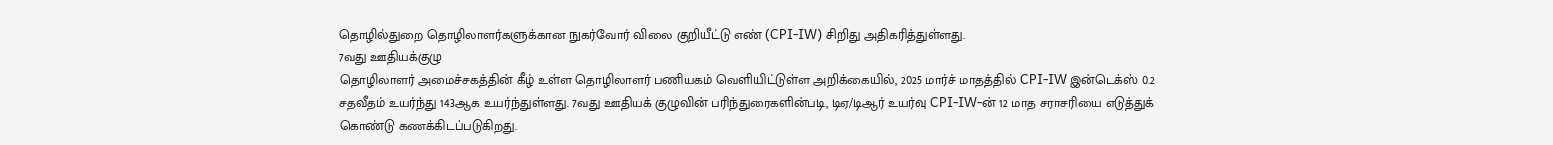தொழில்துறை தொழிலாளர்களுக்கான நுகர்வோர் விலை குறியீட்டு எண் (CPI-IW) சிறிது அதிகரித்துள்ளது.
7வது ஊதியக்குழு
தொழிலாளர் அமைச்சகத்தின் கீழ் உள்ள தொழிலாளர் பணியகம் வெளியிட்டுள்ள அறிக்கையில், 2025 மார்ச் மாதத்தில் CPI-IW இன்டெக்ஸ் 0.2 சதவீதம் உயர்ந்து 143ஆக உயர்ந்துள்ளது. 7வது ஊதியக் குழுவின் பரிந்துரைகளின்படி, டிஏ/டிஆர் உயர்வு CPI-IW-ன் 12 மாத சராசரியை எடுத்துக் கொண்டு கணக்கிடப்படுகிறது.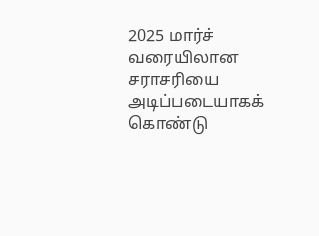2025 மார்ச் வரையிலான சராசரியை அடிப்படையாகக் கொண்டு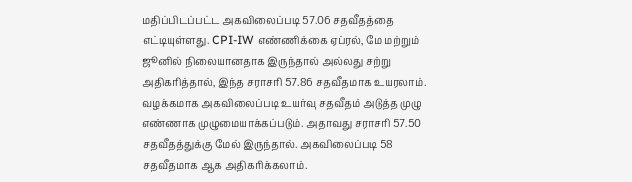மதிப்பிடப்பட்ட அகவிலைப்படி 57.06 சதவீதத்தை எட்டியுள்ளது. CPI-IW எண்ணிக்கை ஏப்ரல், மே மற்றும் ஜூனில் நிலையானதாக இருந்தால் அல்லது சற்று அதிகரித்தால், இந்த சராசரி 57.86 சதவீதமாக உயரலாம். வழக்கமாக அகவிலைப்படி உயர்வு சதவீதம் அடுத்த முழு எண்ணாக முழுமையாக்கப்படும். அதாவது சராசரி 57.50 சதவீதத்துக்கு மேல் இருந்தால். அகவிலைப்படி 58 சதவீதமாக ஆக அதிகரிக்கலாம்.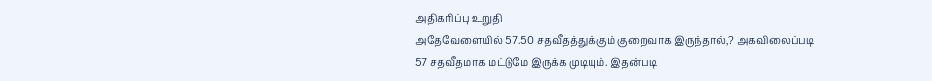அதிகரிப்பு உறுதி
அதேவேளையில் 57.50 சதவீதத்துக்கும் குறைவாக இருந்தால்,? அகவிலைப்படி 57 சதவீதமாக மட்டுமே இருக்க முடியும். இதன்படி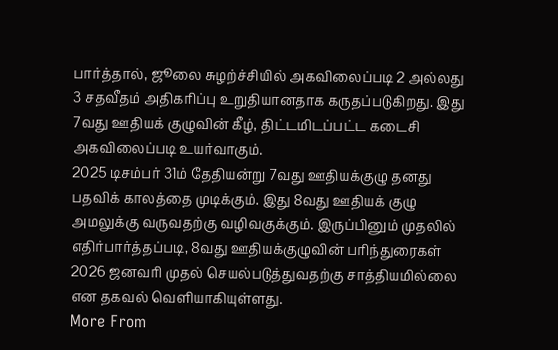பார்த்தால், ஜூலை சுழற்ச்சியில் அகவிலைப்படி 2 அல்லது 3 சதவீதம் அதிகரிப்பு உறுதியானதாக கருதப்படுகிறது. இது 7வது ஊதியக் குழுவின் கீழ், திட்டமிடப்பட்ட கடைசி அகவிலைப்படி உயர்வாகும்.
2025 டிசம்பர் 31ம் தேதியன்று 7வது ஊதியக்குழு தனது பதவிக் காலத்தை முடிக்கும். இது 8வது ஊதியக் குழு அமலுக்கு வருவதற்கு வழிவகுக்கும். இருப்பினும் முதலில் எதிர்பார்த்தப்படி, 8வது ஊதியக்குழுவின் பரிந்துரைகள் 2026 ஜனவரி முதல் செயல்படுத்துவதற்கு சாத்தியமில்லை என தகவல் வெளியாகியுள்ளது.
More From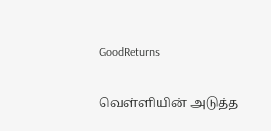GoodReturns

வெள்ளியின் அடுத்த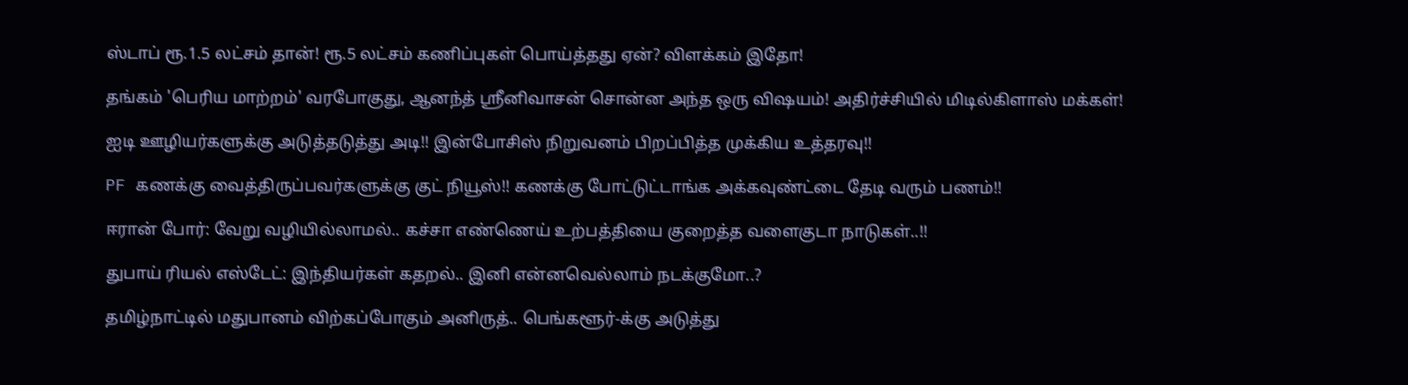ஸ்டாப் ரூ.1.5 லட்சம் தான்! ரூ.5 லட்சம் கணிப்புகள் பொய்த்தது ஏன்? விளக்கம் இதோ!

தங்கம் 'பெரிய மாற்றம்' வரபோகுது, ஆனந்த் ஸ்ரீனிவாசன் சொன்ன அந்த ஒரு விஷயம்! அதிர்ச்சியில் மிடில்கிளாஸ் மக்கள்!

ஐடி ஊழியர்களுக்கு அடுத்தடுத்து அடி!! இன்போசிஸ் நிறுவனம் பிறப்பித்த முக்கிய உத்தரவு!!

PF கணக்கு வைத்திருப்பவர்களுக்கு குட் நியூஸ்!! கணக்கு போட்டுட்டாங்க அக்கவுண்ட்டை தேடி வரும் பணம்!!

ஈரான் போர்: வேறு வழியில்லாமல்.. கச்சா எண்ணெய் உற்பத்தியை குறைத்த வளைகுடா நாடுகள்..!!

துபாய் ரியல் எஸ்டேட்: இந்தியர்கள் கதறல்.. இனி என்னவெல்லாம் நடக்குமோ..?

தமிழ்நாட்டில் மதுபானம் விற்கப்போகும் அனிருத்.. பெங்களூர்-க்கு அடுத்து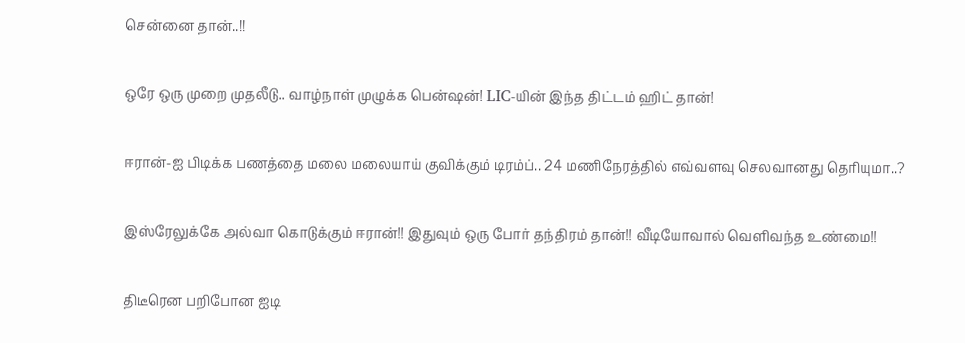சென்னை தான்..!!

ஒரே ஒரு முறை முதலீடு.. வாழ்நாள் முழுக்க பென்ஷன்! LIC-யின் இந்த திட்டம் ஹிட் தான்!

ஈரான்-ஐ பிடிக்க பணத்தை மலை மலையாய் குவிக்கும் டிரம்ப்.. 24 மணிநேரத்தில் எவ்வளவு செலவானது தெரியுமா..?

இஸ்ரேலுக்கே அல்வா கொடுக்கும் ஈரான்!! இதுவும் ஒரு போர் தந்திரம் தான்!! வீடியோவால் வெளிவந்த உண்மை!!

திடீரென பறிபோன ஐடி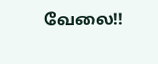வேலை!!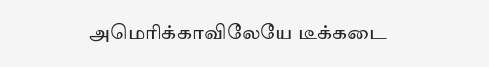அமெரிக்காவிலேயே டீக்கடை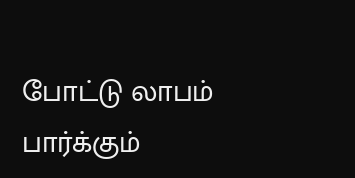போட்டு லாபம் பார்க்கும்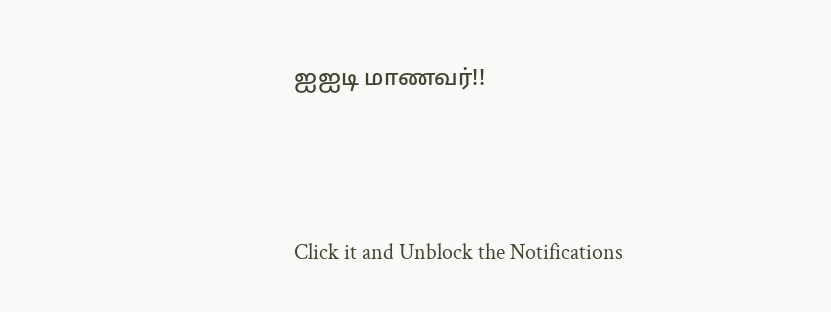ஐஐடி மாணவர்!!



Click it and Unblock the Notifications